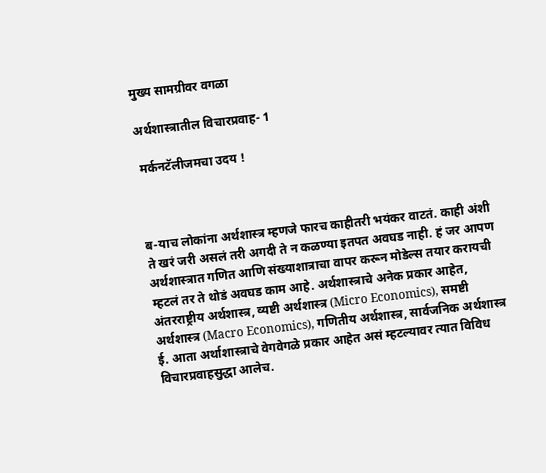मुख्य सामग्रीवर वगळा

अर्थशास्त्रातील विचारप्रवाह- 1

 मर्कनटॅलीजमचा उदय !



ब-याच लोकांना अर्थशास्त्र म्हणजे फारच काहीतरी भयंकर वाटतं. काही अंशी ते खरं जरी असलं तरी अगदी ते न कळण्या इतपत अवघड नाही. हं जर आपण अर्थशास्त्रात गणित आणि संख्याशात्राचा वापर करून मोडेल्स तयार करायची म्हटलं तर ते थोडं अवघड काम आहे. अर्थशास्त्राचे अनेक प्रकार आहेत, अंतरराष्ट्रीय अर्थशास्त्र, व्यष्टी अर्थशास्त्र (Micro Economics), समष्टी अर्थशास्त्र (Macro Economics), गणितीय अर्थशास्त्र, सार्वजनिक अर्थशास्त्र ई. आता अर्थाशास्त्राचे वेगवेगळे प्रकार आहेत असं म्हटल्यावर त्यात विविध विचारप्रवाहसुद्धा आलेच.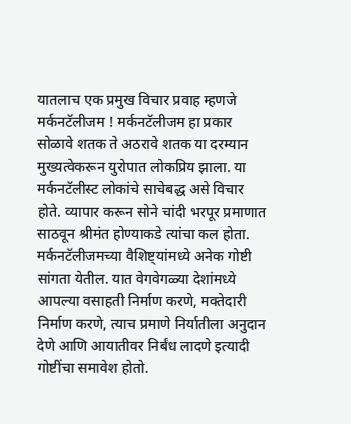यातलाच एक प्रमुख विचार प्रवाह म्हणजे मर्कनटॅलीजम ! मर्कनटॅलीजम हा प्रकार सोळावे शतक ते अठरावे शतक या दरम्यान मुख्यत्वेकरून युरोपात लोकप्रिय झाला. या मर्कनटॅलीस्ट लोकांचे साचेबद्ध असे विचार होते. व्यापार करून सोने चांदी भरपूर प्रमाणात साठवून श्रीमंत होण्याकडे त्यांचा कल होता. मर्कनटॅलीजमच्या वैशिष्ट्यांमध्ये अनेक गोष्टी सांगता येतील. यात वेगवेगळ्या देशांमध्ये आपल्या वसाहती निर्माण करणे, मक्तेदारी निर्माण करणे, त्याच प्रमाणे निर्यातीला अनुदान देणे आणि आयातीवर निर्बंध लादणे इत्यादी गोष्टींचा समावेश होतो.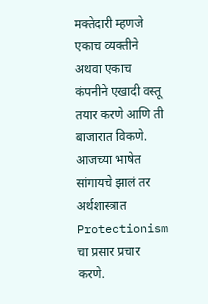मक्तेदारी म्हणजे एकाच व्यक्तीने अथवा एकाच कंपनीने एखादी वस्तू तयार करणे आणि ती बाजारात विकणे. आजच्या भाषेत सांगायचे झालं तर अर्थशास्त्रात Protectionism चा प्रसार प्रचार करणे.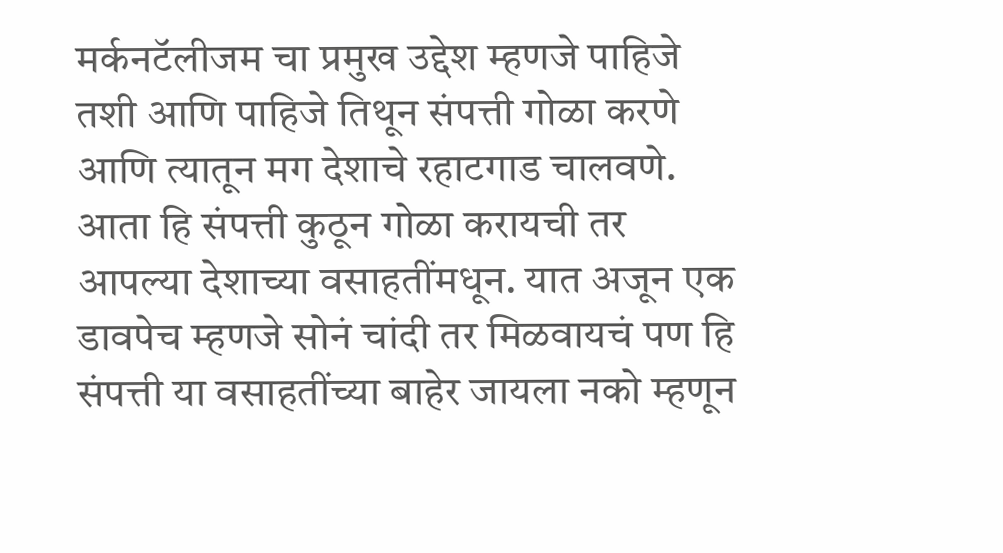मर्कनटॅलीजम चा प्रमुख उद्देश म्हणजे पाहिजे तशी आणि पाहिजे तिथून संपत्ती गोळा करणे आणि त्यातून मग देशाचे रहाटगाड चालवणे. आता हि संपत्ती कुठून गोळा करायची तर आपल्या देशाच्या वसाहतींमधून. यात अजून एक डावपेच म्हणजे सोनं चांदी तर मिळवायचं पण हि संपत्ती या वसाहतींच्या बाहेर जायला नको म्हणून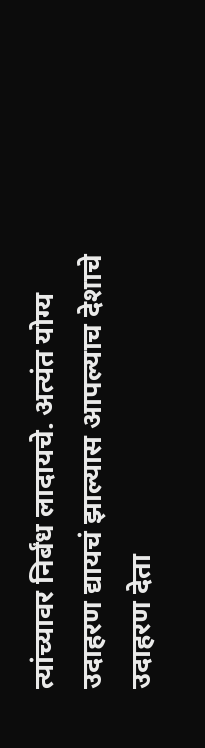त्यांच्यावर निर्बंध लादायचे. अत्यंत योग्य उदाहरण द्यायचं झाल्यास आपल्याच देशाचे उदाहरण देता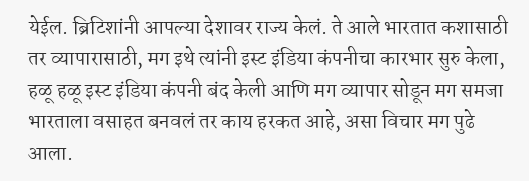येईल. ब्रिटिशांनी आपल्या देशावर राज्य केलं. ते आले भारतात कशासाठी तर व्यापारासाठी, मग इथे त्यांनी इस्ट इंडिया कंपनीचा कारभार सुरु केला, हळू हळू इस्ट इंडिया कंपनी बंद केली आणि मग व्यापार सोडून मग समजा भारताला वसाहत बनवलं तर काय हरकत आहे, असा विचार मग पुढे आला.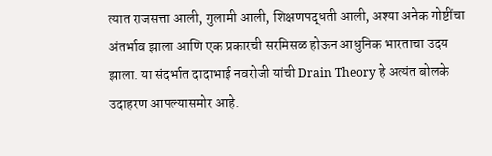त्यात राजसत्ता आली, गुलामी आली, शिक्षणपद्धती आली, अश्या अनेक गोष्टींचा अंतर्भाव झाला आणि एक प्रकारची सरमिसळ होऊन आधुनिक भारताचा उदय झाला. या संदर्भात दादाभाई नवरोजी यांची Drain Theory हे अत्यंत बोलके उदाहरण आपल्यासमोर आहे.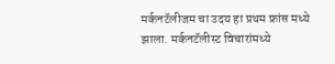मर्कनटॅलीजम चा उदय हा प्रथम फ्रांस मध्ये झाला. मर्कनटॅलीस्ट विचारांमध्ये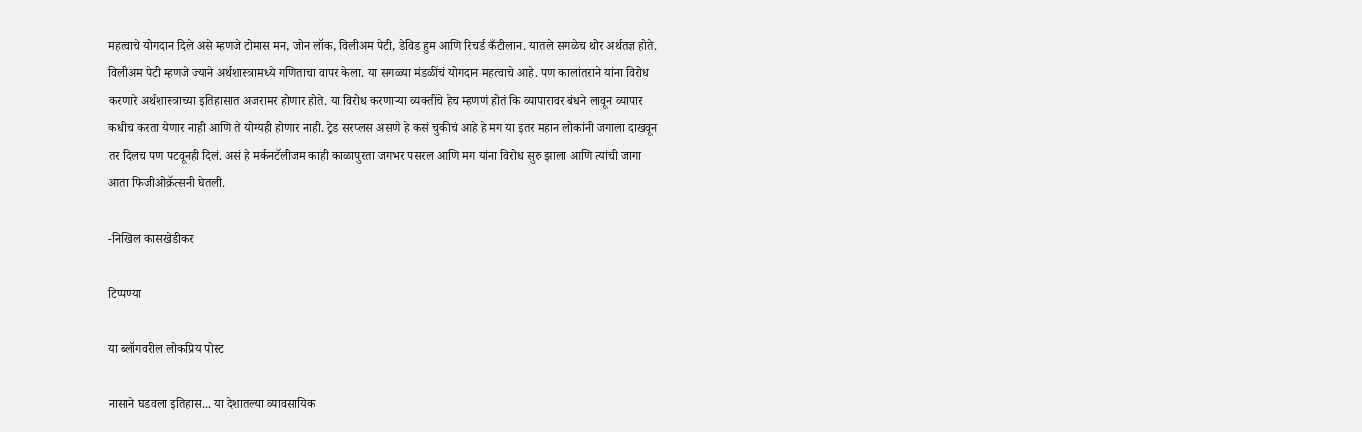महत्वाचे योगदान दिले असे म्हणजे टोमास मन, जोन लॉक, विलीअम पेटी, डेविड हुम आणि रिचर्ड कँटीलान. यातले सगळेच थोर अर्थतज्ञ होते. विलीअम पेटी म्हणजे ज्याने अर्थशास्त्रामध्ये गणिताचा वापर केला. या सगळ्या मंडळींचं योगदान महत्वाचे आहे. पण कालांतराने यांना विरोध करणारे अर्थशास्त्राच्या इतिहासात अजरामर होणार होते. या विरोध करणाऱ्या व्यक्तींचे हेच म्हणणं होतं कि व्यापारावर बंधने लावून व्यापार कधीच करता येणार नाही आणि ते योग्यही होणार नाही. ट्रेड सरप्लस असणे हे कसं चुकीचं आहे हे मग या इतर महान लोकांनी जगाला दाखवून तर दिलच पण पटवूनही दिलं. असं हे मर्कनटॅलीजम काही काळापुरता जगभर पसरल आणि मग यांना विरोध सुरु झाला आणि त्यांची जागा आता फिजीओक्रॅत्सनी घेतली.

-निखिल कासखेडीकर

टिप्पण्या

या ब्लॉगवरील लोकप्रिय पोस्ट

नासाने घडवला इतिहास... या देशातल्या व्यावसायिक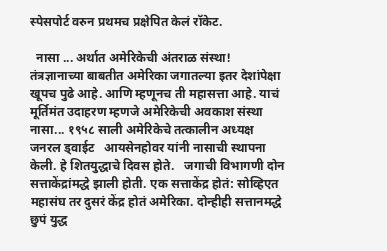स्पेसपोर्ट वरुन प्रथमच प्रक्षेपित केलं रॉकेट.

  नासा ... अर्थात अमेरिकेची अंतराळ संस्था! तंत्रज्ञानाच्या बाबतीत अमेरिका जगातल्या इतर देशांपेक्षा खूपच पुढे आहे. आणि म्हणूनच ती महासत्ता आहे. याचं मूर्तिमंत उदाहरण म्हणजे अमेरिकेची अवकाश संस्था नासा... १९५८ साली अमेरिकेचे तत्कालीन अध्यक्ष जनरल ड्वाईट   आयसेनहोवर यांनी नासाची स्थापना केली. हे शितयुद्धाचे दिवस होते.   जगाची विभागणी दोन सत्ताकेंद्रांमद्धे झाली होती. एक सत्ताकेंद्र होतं: सोव्हिएत महासंघ तर दुसरं केंद्र होतं अमेरिका. दोन्हीही सत्तानमद्धे छुपं युद्ध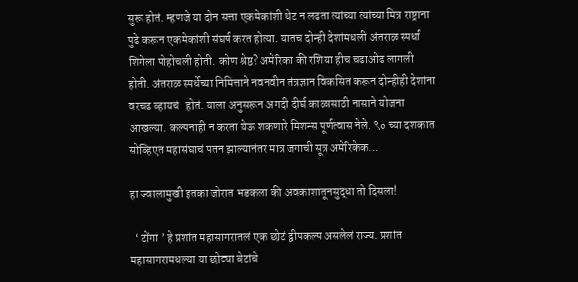सुरू होतं. म्हणजे या दोन सत्ता एकमेकांशी थेट न लढता त्यांच्या त्यांच्या मित्र राष्ट्राना पुढे करून एकमेकांशी संघर्ष करत होत्या. यातच दोन्ही देशांमधली अंतराळ स्पर्धा शिगेला पोहोचली होती. कोण श्रेष्ठ? अमेरिका की रशिया हीच चढाओढ लागली होती. अंतराळ स्पर्धेच्या निमित्ताने नवनवीन तंत्रज्ञान विकसित करून दोन्हीही देशांना वरचढ व्हायचं   होतं. याला अनुसरून अगदी दीर्घ काळासाठी नासाने योजना आखल्या. कल्पनाही न करता येऊ शकणारे मिशन्स पूर्णत्वास नेले. ९० च्या दशकात सोव्हिएत महासंघाचं पतन झाल्यानंतर मात्र जगाची सूत्र अमेरिकेक...

हा ज्वालामुखी इतका जोरात भडकला की अवकाशातूनसुद्धा तो दिसला!

  ‘ टोंगा ’ हे प्रशांत महासागरातलं एक छोटं द्वीपकल्प असलेलं राज्य. प्रशांत महासागरामधल्या या छोट्या बेटांचे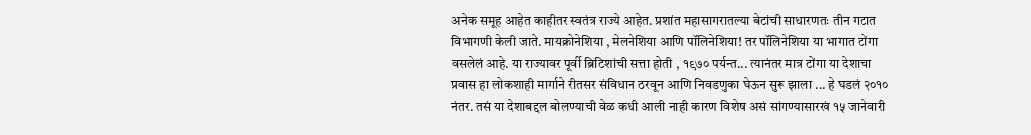अनेक समूह आहेत काहीतर स्वतंत्र राज्ये आहेत. प्रशांत महासागरातल्या बेटांची साधारणतः तीन गटात विभागणी केली जाते. मायक्रोनेशिया , मेलनेशिया आणि पॉलिनेशिया! तर पॉलिनेशिया या भागात टोंगा वसलेलं आहे. या राज्यावर पूर्वी ब्रिटिशांची सत्ता होती , १९७० पर्यन्त... त्यानंतर मात्र टोंगा या देशाचा प्रवास हा लोकशाही मार्गाने रीतसर संविधान ठरवून आणि निवडणुका घेऊन सुरू झाला ... हे घडलं २०१० नंतर. तसं या देशाबद्दल बोलण्याची वेळ कधी आली नाही कारण विशेष असं सांगण्यासारखं १५ जानेवारी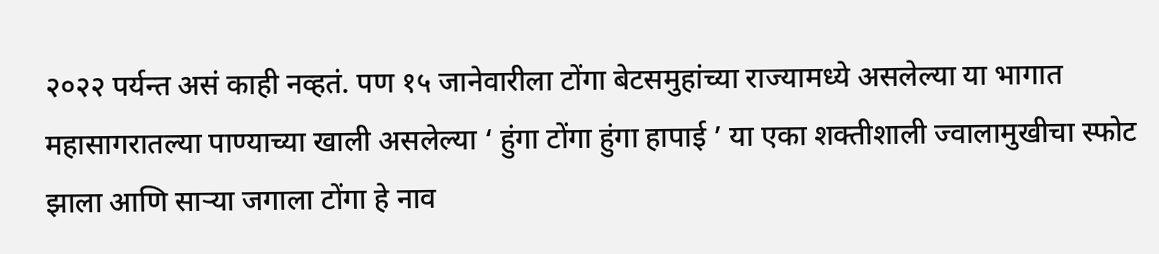२०२२ पर्यन्त असं काही नव्हतं. पण १५ जानेवारीला टोंगा बेटसमुहांच्या राज्यामध्ये असलेल्या या भागात महासागरातल्या पाण्याच्या खाली असलेल्या ‘ हुंगा टोंगा हुंगा हापाई ’ या एका शक्तीशाली ज्वालामुखीचा स्फोट झाला आणि सार्‍या जगाला टोंगा हे नाव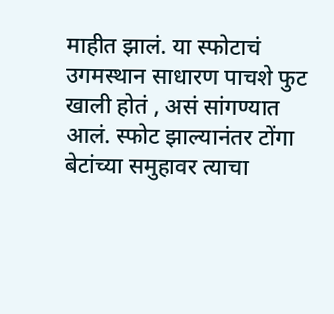माहीत झालं. या स्फोटाचं उगमस्थान साधारण पाचशे फुट खाली होतं , असं सांगण्यात आलं. स्फोट झाल्यानंतर टोंगा बेटांच्या समुहावर त्याचा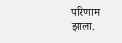परिणाम झाला.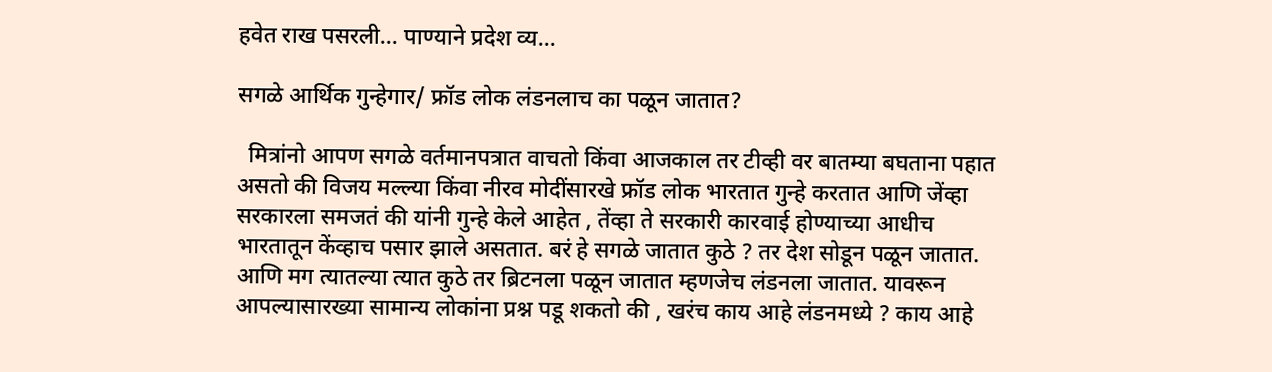हवेत राख पसरली... पाण्याने प्रदेश व्य...

सगळे आर्थिक गुन्हेगार/ फ्रॉड लोक लंडनलाच का पळून जातात?

  मित्रांनो आपण सगळे वर्तमानपत्रात वाचतो किंवा आजकाल तर टीव्ही वर बातम्या बघताना पहात असतो की विजय मल्ल्या किंवा नीरव मोदींसारखे फ्रॉड लोक भारतात गुन्हे करतात आणि जेंव्हा सरकारला समजतं की यांनी गुन्हे केले आहेत , तेंव्हा ते सरकारी कारवाई होण्याच्या आधीच भारतातून केंव्हाच पसार झाले असतात. बरं हे सगळे जातात कुठे ? तर देश सोडून पळून जातात. आणि मग त्यातल्या त्यात कुठे तर ब्रिटनला पळून जातात म्हणजेच लंडनला जातात. यावरून आपल्यासारख्या सामान्य लोकांना प्रश्न पडू शकतो की , खरंच काय आहे लंडनमध्ये ? काय आहे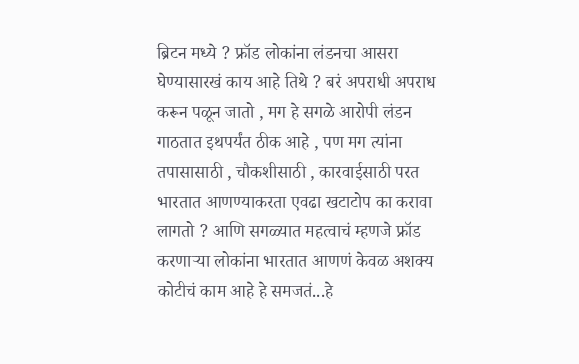ब्रिटन मध्ये ? फ्रॉड लोकांना लंडनचा आसरा घेण्यासारखं काय आहे तिथे ? बरं अपराधी अपराध करून पळून जातो , मग हे सगळे आरोपी लंडन गाठतात इथपर्यंत ठीक आहे , पण मग त्यांना तपासासाठी , चौकशीसाठी , कारवाईसाठी परत भारतात आणण्याकरता एवढा खटाटोप का करावा लागतो ? आणि सगळ्यात महत्वाचं म्हणजे फ्रॉड करणार्‍या लोकांना भारतात आणणं केवळ अशक्य कोटीचं काम आहे हे समजतं...हे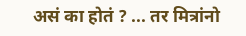असं का होतं ? ... तर मित्रांनो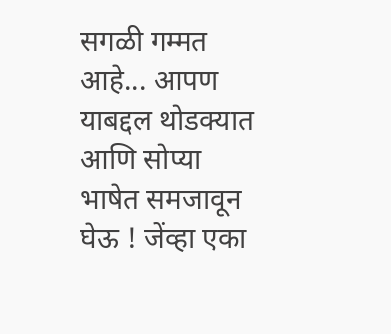सगळी गम्मत आहे... आपण याबद्दल थोडक्यात आणि सोप्या भाषेत समजावून घेऊ ! जेंव्हा एका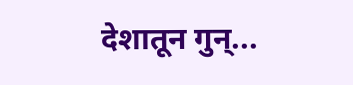देशातून गुन्...